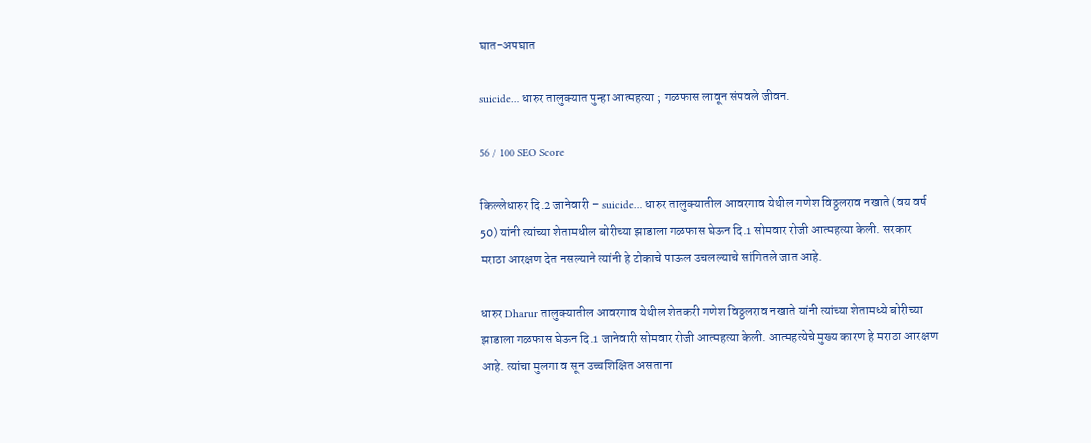घात-अपघात

suicide… धारुर तालुक्यात पुन्हा आत्महत्या ; गळफास लावून संपवले जीवन.

56 / 100 SEO Score

किल्लेधारुर दि.2 जानेवारी – suicide… धारुर तालुक्यातील आवरगाव येथील गणेश विठ्ठलराव नखाते (वय वर्ष 50) यांनी त्यांच्या शेतामधील बोरीच्या झाडाला गळफास घेऊन दि.1 सोमवार रोजी आत्महत्या केली. सरकार मराठा आरक्षण देत नसल्याने त्यांनी हे टोकाचे पाऊल उचलल्याचे सांगितले जात आहे.

धारुर Dharur तालुक्यातील आवरगाव येथील शेतकरी गणेश विठ्ठलराव नखाते यांनी त्यांच्या शेतामध्ये बोरीच्या झाडाला गळफास घेऊन दि.1 जानेवारी सोमवार रोजी आत्महत्या केली. आत्महत्येचे मुख्य कारण हे मराठा आरक्षण आहे. त्यांचा मुलगा व सून उच्चशिक्षित असताना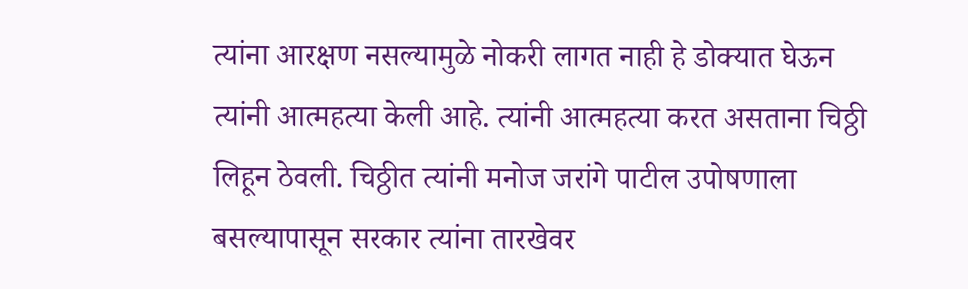त्यांना आरक्षण नसल्यामुळे नोकरी लागत नाही हे डोक्यात घेऊन त्यांनी आत्महत्या केली आहे. त्यांनी आत्महत्या करत असताना चिठ्ठी लिहून ठेवली. चिठ्ठीत त्यांनी मनोज जरांगे पाटील उपोषणाला बसल्यापासून सरकार त्यांना तारखेवर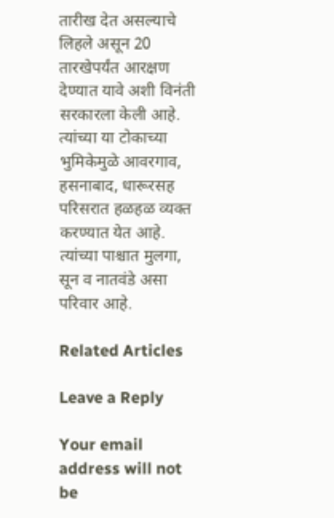तारीख देत असल्याचे लिहले असून 20 तारखेपर्यंत आरक्षण देण्यात यावे अशी विनंती सरकारला केली आहे. त्यांच्या या टोकाच्या भुमिकेमुळे आवरगाव, हसनाबाद, धारूरसह परिसरात हळहळ व्यक्त करण्यात येत आहे. त्यांच्या पाश्चात मुलगा, सून व नातवंडे असा परिवार आहे.

Related Articles

Leave a Reply

Your email address will not be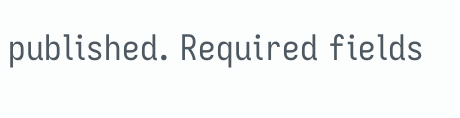published. Required fields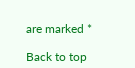are marked *

Back to top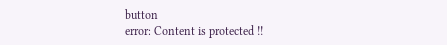button
error: Content is protected !!